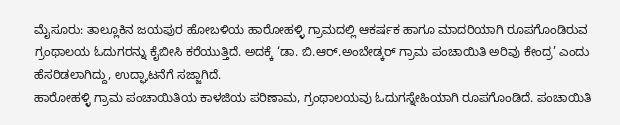ಮೈಸೂರು: ತಾಲ್ಲೂಕಿನ ಜಯಪುರ ಹೋಬಳಿಯ ಹಾರೋಹಳ್ಳಿ ಗ್ರಾಮದಲ್ಲಿ ಆಕರ್ಷಕ ಹಾಗೂ ಮಾದರಿಯಾಗಿ ರೂಪಗೊಂಡಿರುವ ಗ್ರಂಥಾಲಯ ಓದುಗರನ್ನು ಕೈಬೀಸಿ ಕರೆಯುತ್ತಿದೆ. ಅದಕ್ಕೆ ‘ಡಾ. ಬಿ.ಆರ್.ಅಂಬೇಡ್ಕರ್ ಗ್ರಾಮ ಪಂಚಾಯಿತಿ ಅರಿವು ಕೇಂದ್ರ’ ಎಂದು ಹೆಸರಿಡಲಾಗಿದ್ದು, ಉದ್ಘಾಟನೆಗೆ ಸಜ್ಜಾಗಿದೆ.
ಹಾರೋಹಳ್ಳಿ ಗ್ರಾಮ ಪಂಚಾಯಿತಿಯ ಕಾಳಜಿಯ ಪರಿಣಾಮ, ಗ್ರಂಥಾಲಯವು ಓದುಗಸ್ನೇಹಿಯಾಗಿ ರೂಪಗೊಂಡಿದೆ. ಪಂಚಾಯಿತಿ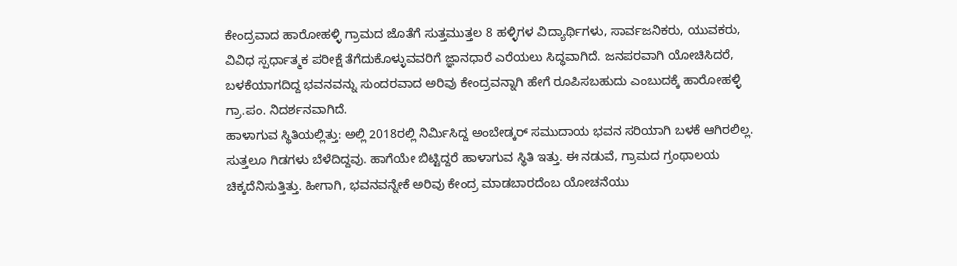ಕೇಂದ್ರವಾದ ಹಾರೋಹಳ್ಳಿ ಗ್ರಾಮದ ಜೊತೆಗೆ ಸುತ್ತಮುತ್ತಲ 8 ಹಳ್ಳಿಗಳ ವಿದ್ಯಾರ್ಥಿಗಳು, ಸಾರ್ವಜನಿಕರು, ಯುವಕರು, ವಿವಿಧ ಸ್ಪರ್ಧಾತ್ಮಕ ಪರೀಕ್ಷೆ ತೆಗೆದುಕೊಳ್ಳುವವರಿಗೆ ಜ್ಞಾನಧಾರೆ ಎರೆಯಲು ಸಿದ್ಧವಾಗಿದೆ. ಜನಪರವಾಗಿ ಯೋಚಿಸಿದರೆ, ಬಳಕೆಯಾಗದಿದ್ದ ಭವನವನ್ನು ಸುಂದರವಾದ ಅರಿವು ಕೇಂದ್ರವನ್ನಾಗಿ ಹೇಗೆ ರೂಪಿಸಬಹುದು ಎಂಬುದಕ್ಕೆ ಹಾರೋಹಳ್ಳಿ ಗ್ರಾ.ಪಂ. ನಿದರ್ಶನವಾಗಿದೆ.
ಹಾಳಾಗುವ ಸ್ಥಿತಿಯಲ್ಲಿತ್ತು: ಅಲ್ಲಿ 2018ರಲ್ಲಿ ನಿರ್ಮಿಸಿದ್ದ ಅಂಬೇಡ್ಕರ್ ಸಮುದಾಯ ಭವನ ಸರಿಯಾಗಿ ಬಳಕೆ ಆಗಿರಲಿಲ್ಲ. ಸುತ್ತಲೂ ಗಿಡಗಳು ಬೆಳೆದಿದ್ದವು. ಹಾಗೆಯೇ ಬಿಟ್ಟಿದ್ದರೆ ಹಾಳಾಗುವ ಸ್ಥಿತಿ ಇತ್ತು. ಈ ನಡುವೆ, ಗ್ರಾಮದ ಗ್ರಂಥಾಲಯ ಚಿಕ್ಕದೆನಿಸುತ್ತಿತ್ತು. ಹೀಗಾಗಿ, ಭವನವನ್ನೇಕೆ ಅರಿವು ಕೇಂದ್ರ ಮಾಡಬಾರದೆಂಬ ಯೋಚನೆಯು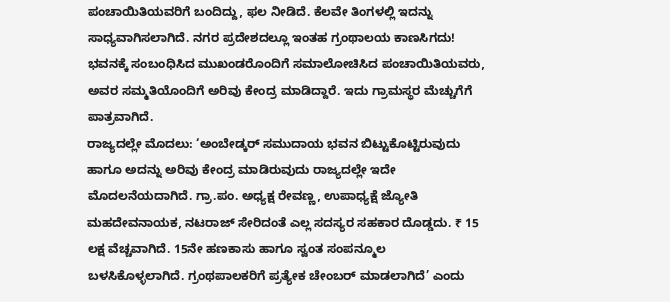ಪಂಚಾಯಿತಿಯವರಿಗೆ ಬಂದಿದ್ದು, ಫಲ ನೀಡಿದೆ. ಕೆಲವೇ ತಿಂಗಳಲ್ಲಿ ಇದನ್ನು ಸಾಧ್ಯವಾಗಿಸಲಾಗಿದೆ. ನಗರ ಪ್ರದೇಶದಲ್ಲೂ ಇಂತಹ ಗ್ರಂಥಾಲಯ ಕಾಣಸಿಗದು!
ಭವನಕ್ಕೆ ಸಂಬಂಧಿಸಿದ ಮುಖಂಡರೊಂದಿಗೆ ಸಮಾಲೋಚಿಸಿದ ಪಂಚಾಯಿತಿಯವರು, ಅವರ ಸಮ್ಮತಿಯೊಂದಿಗೆ ಅರಿವು ಕೇಂದ್ರ ಮಾಡಿದ್ದಾರೆ. ಇದು ಗ್ರಾಮಸ್ಥರ ಮೆಚ್ಚುಗೆಗೆ ಪಾತ್ರವಾಗಿದೆ.
ರಾಜ್ಯದಲ್ಲೇ ಮೊದಲು: ‘ಅಂಬೇಡ್ಕರ್ ಸಮುದಾಯ ಭವನ ಬಿಟ್ಟುಕೊಟ್ಟಿರುವುದು ಹಾಗೂ ಅದನ್ನು ಅರಿವು ಕೇಂದ್ರ ಮಾಡಿರುವುದು ರಾಜ್ಯದಲ್ಲೇ ಇದೇ ಮೊದಲನೆಯದಾಗಿದೆ. ಗ್ರಾ.ಪಂ. ಅಧ್ಯಕ್ಷ ರೇವಣ್ಣ, ಉಪಾಧ್ಯಕ್ಷೆ ಜ್ಯೋತಿ ಮಹದೇವನಾಯಕ, ನಟರಾಜ್ ಸೇರಿದಂತೆ ಎಲ್ಲ ಸದಸ್ಯರ ಸಹಕಾರ ದೊಡ್ಡದು. ₹ 15 ಲಕ್ಷ ವೆಚ್ಚವಾಗಿದೆ. 15ನೇ ಹಣಕಾಸು ಹಾಗೂ ಸ್ವಂತ ಸಂಪನ್ಮೂಲ ಬಳಸಿಕೊಳ್ಳಲಾಗಿದೆ. ಗ್ರಂಥಪಾಲಕರಿಗೆ ಪ್ರತ್ಯೇಕ ಚೇಂಬರ್ ಮಾಡಲಾಗಿದೆ’ ಎಂದು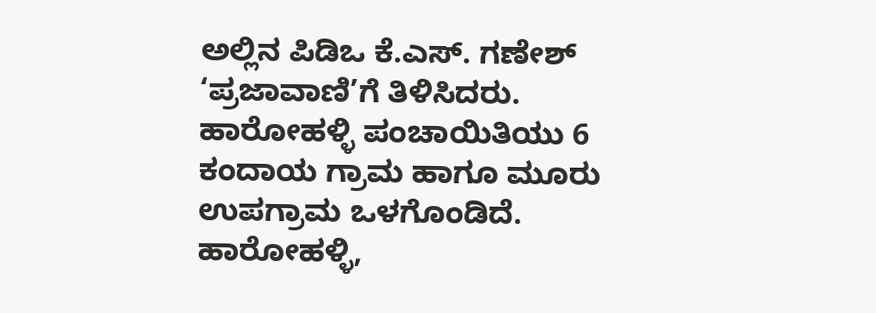ಅಲ್ಲಿನ ಪಿಡಿಒ ಕೆ.ಎಸ್. ಗಣೇಶ್ ‘ಪ್ರಜಾವಾಣಿ’ಗೆ ತಿಳಿಸಿದರು.
ಹಾರೋಹಳ್ಳಿ ಪಂಚಾಯಿತಿಯು 6 ಕಂದಾಯ ಗ್ರಾಮ ಹಾಗೂ ಮೂರು ಉಪಗ್ರಾಮ ಒಳಗೊಂಡಿದೆ. ಹಾರೋಹಳ್ಳಿ,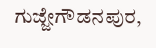ಗುಜ್ಜೇಗೌಡನಪುರ,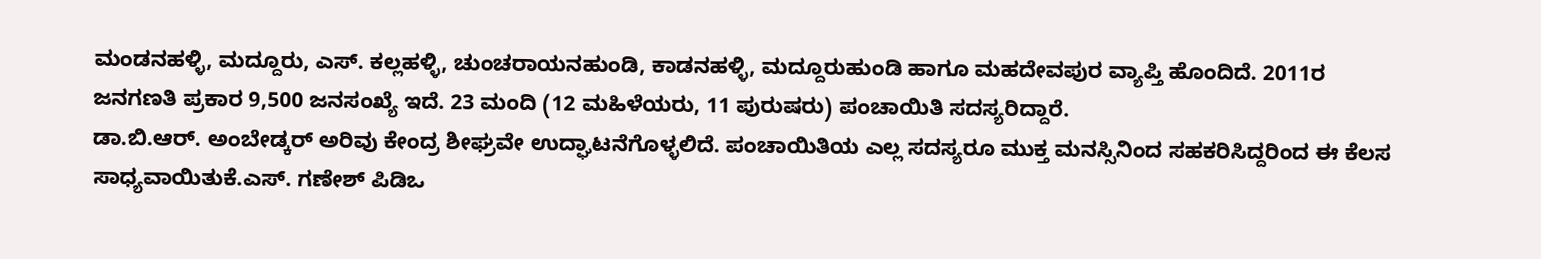ಮಂಡನಹಳ್ಳಿ, ಮದ್ದೂರು, ಎಸ್. ಕಲ್ಲಹಳ್ಳಿ, ಚುಂಚರಾಯನಹುಂಡಿ, ಕಾಡನಹಳ್ಳಿ, ಮದ್ದೂರುಹುಂಡಿ ಹಾಗೂ ಮಹದೇವಪುರ ವ್ಯಾಪ್ತಿ ಹೊಂದಿದೆ. 2011ರ ಜನಗಣತಿ ಪ್ರಕಾರ 9,500 ಜನಸಂಖ್ಯೆ ಇದೆ. 23 ಮಂದಿ (12 ಮಹಿಳೆಯರು, 11 ಪುರುಷರು) ಪಂಚಾಯಿತಿ ಸದಸ್ಯರಿದ್ದಾರೆ.
ಡಾ.ಬಿ.ಆರ್. ಅಂಬೇಡ್ಕರ್ ಅರಿವು ಕೇಂದ್ರ ಶೀಘ್ರವೇ ಉದ್ಘಾಟನೆಗೊಳ್ಳಲಿದೆ. ಪಂಚಾಯಿತಿಯ ಎಲ್ಲ ಸದಸ್ಯರೂ ಮುಕ್ತ ಮನಸ್ಸಿನಿಂದ ಸಹಕರಿಸಿದ್ದರಿಂದ ಈ ಕೆಲಸ ಸಾಧ್ಯವಾಯಿತುಕೆ.ಎಸ್. ಗಣೇಶ್ ಪಿಡಿಒ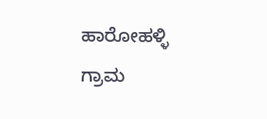ಹಾರೋಹಳ್ಳಿ ಗ್ರಾಮ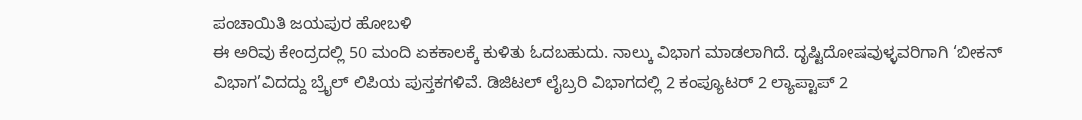ಪಂಚಾಯಿತಿ ಜಯಪುರ ಹೋಬಳಿ
ಈ ಅರಿವು ಕೇಂದ್ರದಲ್ಲಿ 50 ಮಂದಿ ಏಕಕಾಲಕ್ಕೆ ಕುಳಿತು ಓದಬಹುದು. ನಾಲ್ಕು ವಿಭಾಗ ಮಾಡಲಾಗಿದೆ. ದೃಷ್ಟಿದೋಷವುಳ್ಳವರಿಗಾಗಿ ‘ಬೀಕನ್ ವಿಭಾಗ’ವಿದದ್ದು ಬ್ರೈಲ್ ಲಿಪಿಯ ಪುಸ್ತಕಗಳಿವೆ. ಡಿಜಿಟಲ್ ಲೈಬ್ರರಿ ವಿಭಾಗದಲ್ಲಿ 2 ಕಂಪ್ಯೂಟರ್ 2 ಲ್ಯಾಪ್ಟಾಪ್ 2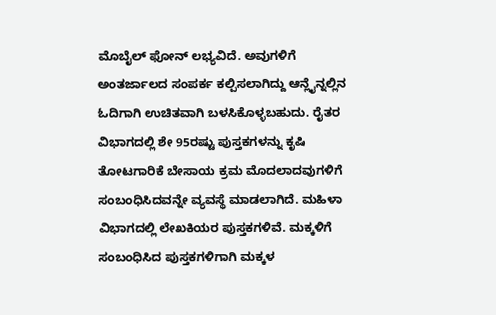ಮೊಬೈಲ್ ಫೋನ್ ಲಭ್ಯವಿದೆ. ಅವುಗಳಿಗೆ ಅಂತರ್ಜಾಲದ ಸಂಪರ್ಕ ಕಲ್ಪಿಸಲಾಗಿದ್ದು ಆನ್ಲೈನ್ನಲ್ಲಿನ ಓದಿಗಾಗಿ ಉಚಿತವಾಗಿ ಬಳಸಿಕೊಳ್ಳಬಹುದು. ರೈತರ ವಿಭಾಗದಲ್ಲಿ ಶೇ 95ರಷ್ಟು ಪುಸ್ತಕಗಳನ್ನು ಕೃಷಿ ತೋಟಗಾರಿಕೆ ಬೇಸಾಯ ಕ್ರಮ ಮೊದಲಾದವುಗಳಿಗೆ ಸಂಬಂಧಿಸಿದವನ್ನೇ ವ್ಯವಸ್ಥೆ ಮಾಡಲಾಗಿದೆ. ಮಹಿಳಾ ವಿಭಾಗದಲ್ಲಿ ಲೇಖಕಿಯರ ಪುಸ್ತಕಗಳಿವೆ. ಮಕ್ಕಳಿಗೆ ಸಂಬಂಧಿಸಿದ ಪುಸ್ತಕಗಳಿಗಾಗಿ ಮಕ್ಕಳ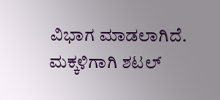ವಿಭಾಗ ಮಾಡಲಾಗಿದೆ. ಮಕ್ಕಳಿಗಾಗಿ ಶಟಲ್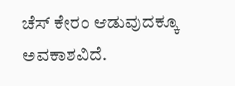ಚೆಸ್ ಕೇರಂ ಆಡುವುದಕ್ಕೂ ಅವಕಾಶವಿದೆ.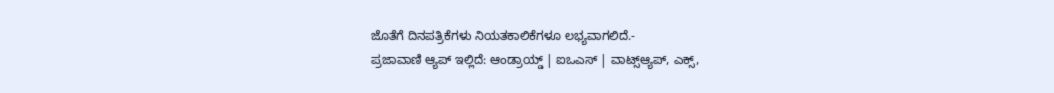ಜೊತೆಗೆ ದಿನಪತ್ರಿಕೆಗಳು ನಿಯತಕಾಲಿಕೆಗಳೂ ಲಭ್ಯವಾಗಲಿದೆ.-
ಪ್ರಜಾವಾಣಿ ಆ್ಯಪ್ ಇಲ್ಲಿದೆ: ಆಂಡ್ರಾಯ್ಡ್ | ಐಒಎಸ್ | ವಾಟ್ಸ್ಆ್ಯಪ್, ಎಕ್ಸ್,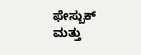ಫೇಸ್ಬುಕ್ ಮತ್ತು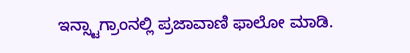ಇನ್ಸ್ಟಾಗ್ರಾಂನಲ್ಲಿ ಪ್ರಜಾವಾಣಿ ಫಾಲೋ ಮಾಡಿ.